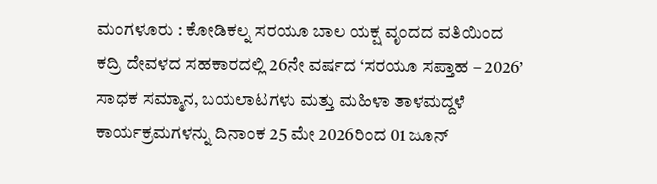ಮಂಗಳೂರು : ಕೋಡಿಕಲ್ನ ಸರಯೂ ಬಾಲ ಯಕ್ಷ ವೃಂದದ ವತಿಯಿಂದ ಕದ್ರಿ ದೇವಳದ ಸಹಕಾರದಲ್ಲಿ 26ನೇ ವರ್ಷದ ‘ಸರಯೂ ಸಪ್ತಾಹ – 2026’ ಸಾಧಕ ಸಮ್ಮಾನ, ಬಯಲಾಟಗಳು ಮತ್ತು ಮಹಿಳಾ ತಾಳಮದ್ದಳೆ ಕಾರ್ಯಕ್ರಮಗಳನ್ನು ದಿನಾಂಕ 25 ಮೇ 2026ರಿಂದ 01 ಜೂನ್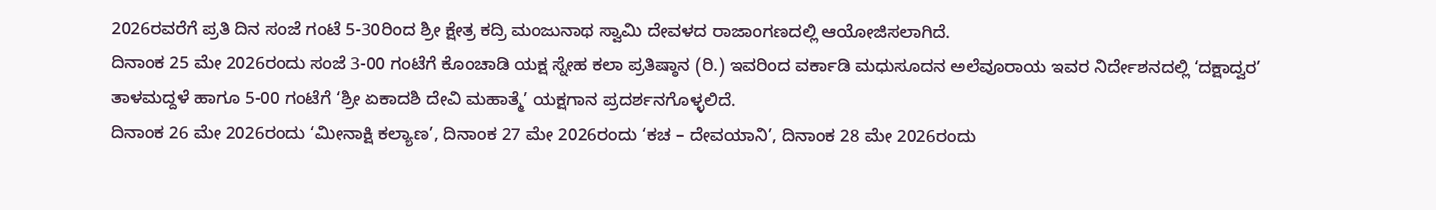2026ರವರೆಗೆ ಪ್ರತಿ ದಿನ ಸಂಜೆ ಗಂಟೆ 5-30ರಿಂದ ಶ್ರೀ ಕ್ಷೇತ್ರ ಕದ್ರಿ ಮಂಜುನಾಥ ಸ್ವಾಮಿ ದೇವಳದ ರಾಜಾಂಗಣದಲ್ಲಿ ಆಯೋಜಿಸಲಾಗಿದೆ.
ದಿನಾಂಕ 25 ಮೇ 2026ರಂದು ಸಂಜೆ 3-00 ಗಂಟೆಗೆ ಕೊಂಚಾಡಿ ಯಕ್ಷ ಸ್ನೇಹ ಕಲಾ ಪ್ರತಿಷ್ಠಾನ (ರಿ.) ಇವರಿಂದ ವರ್ಕಾಡಿ ಮಧುಸೂದನ ಅಲೆವೂರಾಯ ಇವರ ನಿರ್ದೇಶನದಲ್ಲಿ ‘ದಕ್ಷಾದ್ವರ’ ತಾಳಮದ್ದಳೆ ಹಾಗೂ 5-00 ಗಂಟೆಗೆ ‘ಶ್ರೀ ಏಕಾದಶಿ ದೇವಿ ಮಹಾತ್ಮೆ’ ಯಕ್ಷಗಾನ ಪ್ರದರ್ಶನಗೊಳ್ಳಲಿದೆ.
ದಿನಾಂಕ 26 ಮೇ 2026ರಂದು ‘ಮೀನಾಕ್ಷಿ ಕಲ್ಯಾಣ’, ದಿನಾಂಕ 27 ಮೇ 2026ರಂದು ‘ಕಚ – ದೇವಯಾನಿ’, ದಿನಾಂಕ 28 ಮೇ 2026ರಂದು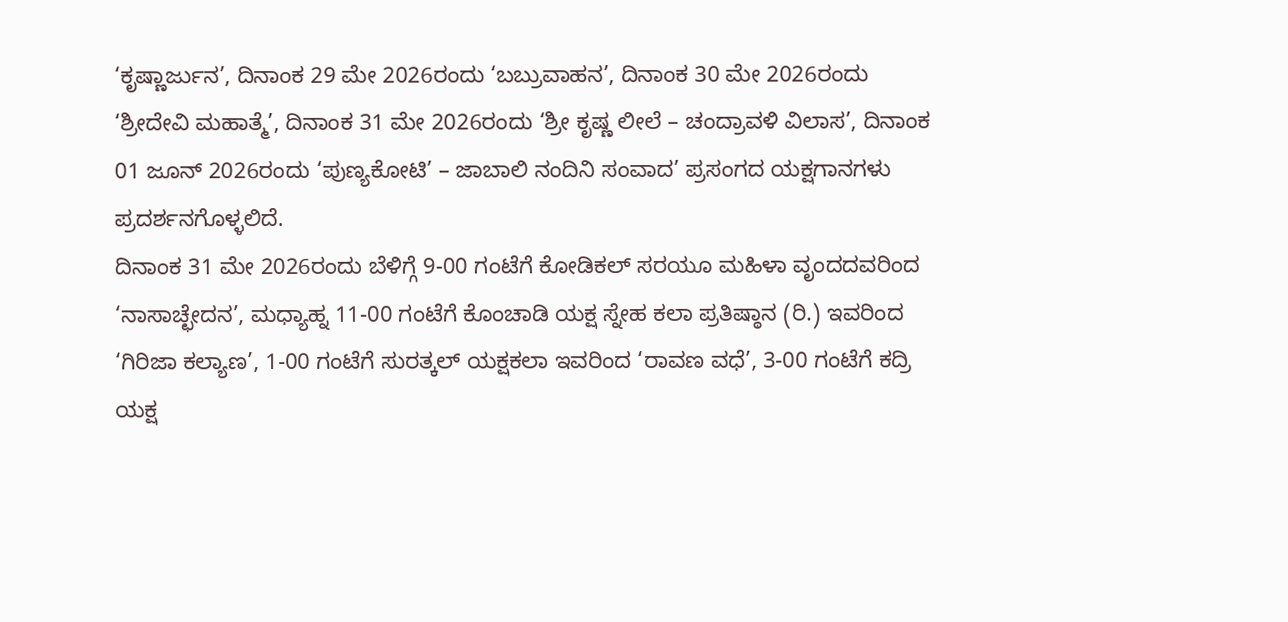‘ಕೃಷ್ಣಾರ್ಜುನ’, ದಿನಾಂಕ 29 ಮೇ 2026ರಂದು ‘ಬಬ್ರುವಾಹನ’, ದಿನಾಂಕ 30 ಮೇ 2026ರಂದು ‘ಶ್ರೀದೇವಿ ಮಹಾತ್ಮೆ’, ದಿನಾಂಕ 31 ಮೇ 2026ರಂದು ‘ಶ್ರೀ ಕೃಷ್ಣ ಲೀಲೆ – ಚಂದ್ರಾವಳಿ ವಿಲಾಸ’, ದಿನಾಂಕ 01 ಜೂನ್ 2026ರಂದು ‘ಪುಣ್ಯಕೋಟಿ’ – ಜಾಬಾಲಿ ನಂದಿನಿ ಸಂವಾದ’ ಪ್ರಸಂಗದ ಯಕ್ಷಗಾನಗಳು ಪ್ರದರ್ಶನಗೊಳ್ಳಲಿದೆ.
ದಿನಾಂಕ 31 ಮೇ 2026ರಂದು ಬೆಳಿಗ್ಗೆ 9-00 ಗಂಟೆಗೆ ಕೋಡಿಕಲ್ ಸರಯೂ ಮಹಿಳಾ ವೃಂದದವರಿಂದ ‘ನಾಸಾಚ್ಛೇದನ’, ಮಧ್ಯಾಹ್ನ 11-00 ಗಂಟೆಗೆ ಕೊಂಚಾಡಿ ಯಕ್ಷ ಸ್ನೇಹ ಕಲಾ ಪ್ರತಿಷ್ಠಾನ (ರಿ.) ಇವರಿಂದ ‘ಗಿರಿಜಾ ಕಲ್ಯಾಣ’, 1-00 ಗಂಟೆಗೆ ಸುರತ್ಕಲ್ ಯಕ್ಷಕಲಾ ಇವರಿಂದ ‘ರಾವಣ ವಧೆ’, 3-00 ಗಂಟೆಗೆ ಕದ್ರಿ ಯಕ್ಷ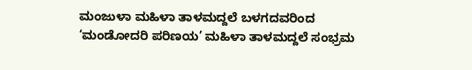ಮಂಜುಳಾ ಮಹಿಳಾ ತಾಳಮದ್ದಲೆ ಬಳಗದವರಿಂದ ‘ಮಂಡೋದರಿ ಪರಿಣಯ’ ಮಹಿಳಾ ತಾಳಮದ್ದಲೆ ಸಂಭ್ರಮ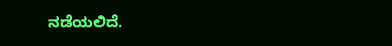ನಡೆಯಲಿದೆ.